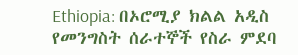Ethiopia: በኦሮሚያ ክልል አዲስ የመንግስት ሰራተኞች የስራ ምደባ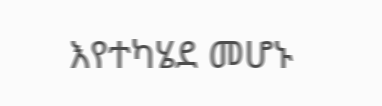እየተካሄደ መሆኑ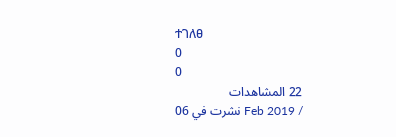ተገለፀ
0
0
22 المشاهدات
نشرت في 06 Feb 2019 /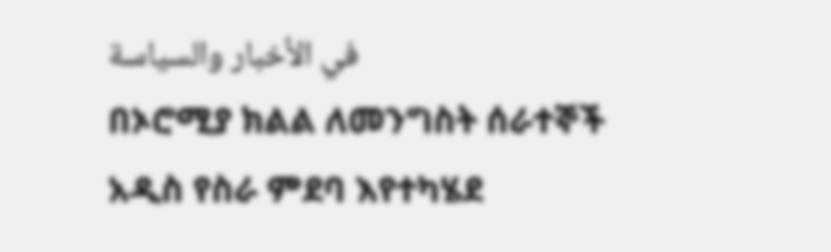في الأخبار والسياسة
በኦሮሚያ ክልል ለመንግስት ሰራተኞች አዲስ የስራ ምደባ እየተካሄደ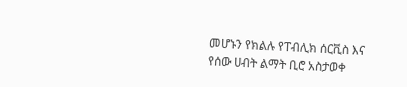መሆኑን የክልሉ የፐብሊክ ሰርቪስ እና የሰው ሀብት ልማት ቢሮ አስታወቀ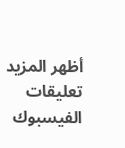أظهر المزيد
تعليقات الفيسبوك